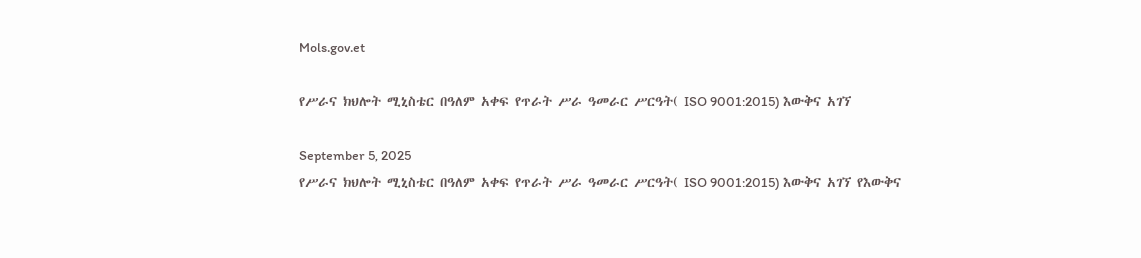Mols.gov.et

የሥራና ክህሎት ሚኒስቴር በዓለም አቀፍ የጥራት ሥራ ዓመራር ሥርዓት( ISO 9001:2015) እውቅና አገኘ

September 5, 2025
የሥራና ክህሎት ሚኒስቴር በዓለም አቀፍ የጥራት ሥራ ዓመራር ሥርዓት( ISO 9001:2015) እውቅና አገኘ የእውቅና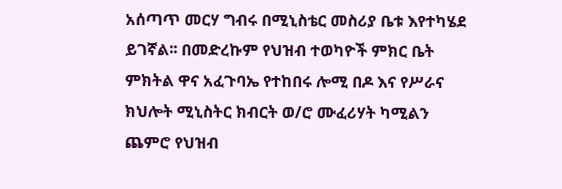አሰጣጥ መርሃ ግብሩ በሚኒስቴር መስሪያ ቤቱ እየተካሄደ ይገኛል፡፡ በመድረኩም የህዝብ ተወካዮች ምክር ቤት ምክትል ዋና አፈጉባኤ የተከበሩ ሎሚ በዶ እና የሥራና ክህሎት ሚኒስትር ክብርት ወ/ሮ ሙፈሪሃት ካሚልን ጨምሮ የህዝብ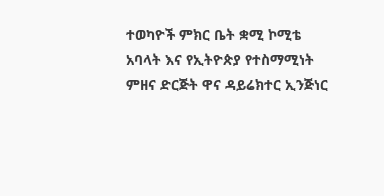ተወካዮች ምክር ቤት ቋሚ ኮሚቴ አባላት እና የኢትዮጵያ የተስማሚነት ምዘና ድርጅት ዋና ዳይሬክተር ኢንጅነር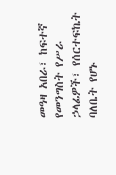መዓዛ አበራ፣ ከፍተኛ የመንግስት የሥራ ኃላፊዎች፣ የሰርተፍኬት ባለቤት የሆኑ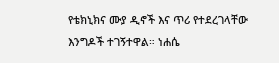የቴክኒክና ሙያ ዲኖች እና ጥሪ የተደረገላቸው እንግዶች ተገኝተዋል። ነሐሴ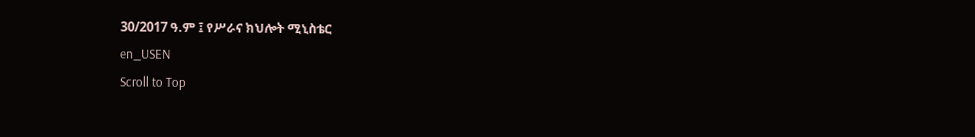30/2017 ዓ.ም ፤ የሥራና ክህሎት ሚኒስቴር
en_USEN
Scroll to Top